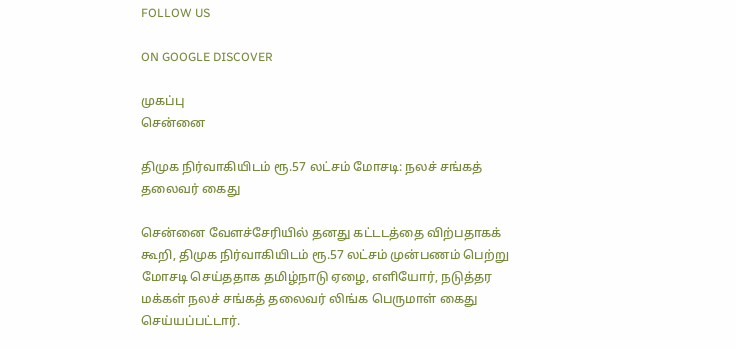FOLLOW US

ON GOOGLE DISCOVER

முகப்பு
சென்னை

திமுக நிர்வாகியிடம் ரூ.57 லட்சம் மோசடி: நலச் சங்கத் தலைவர் கைது

சென்னை வேளச்சேரியில் தனது கட்டடத்தை விற்பதாகக் கூறி, திமுக நிர்வாகியிடம் ரூ.57 லட்சம் முன்பணம் பெற்று மோசடி செய்ததாக தமிழ்நாடு ஏழை, எளியோர், நடுத்தர மக்கள் நலச் சங்கத் தலைவர் லிங்க பெருமாள் கைது செய்யப்பட்டார்.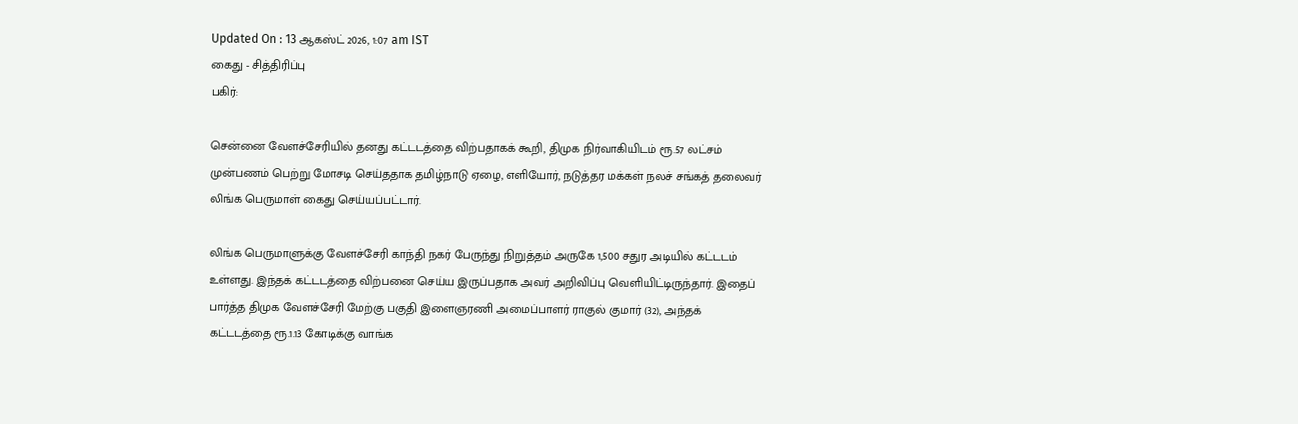Updated On : 13 ஆகஸ்ட் 2026, 1:07 am IST
கைது - சித்திரிப்பு
பகிர்:

சென்னை வேளச்சேரியில் தனது கட்டடத்தை விற்பதாகக் கூறி, திமுக நிர்வாகியிடம் ரூ.57 லட்சம் முன்பணம் பெற்று மோசடி செய்ததாக தமிழ்நாடு ஏழை, எளியோர், நடுத்தர மக்கள் நலச் சங்கத் தலைவர் லிங்க பெருமாள் கைது செய்யப்பட்டார்.

லிங்க பெருமாளுக்கு வேளச்சேரி காந்தி நகர் பேருந்து நிறுத்தம் அருகே 1,500 சதுர அடியில் கட்டடம் உள்ளது. இந்தக் கட்டடத்தை விற்பனை செய்ய இருப்பதாக அவர் அறிவிப்பு வெளியிட்டிருந்தார். இதைப் பார்த்த திமுக வேளச்சேரி மேற்கு பகுதி இளைஞரணி அமைப்பாளர் ராகுல் குமார் (32), அந்தக் கட்டடத்தை ரூ.1.13 கோடிக்கு வாங்க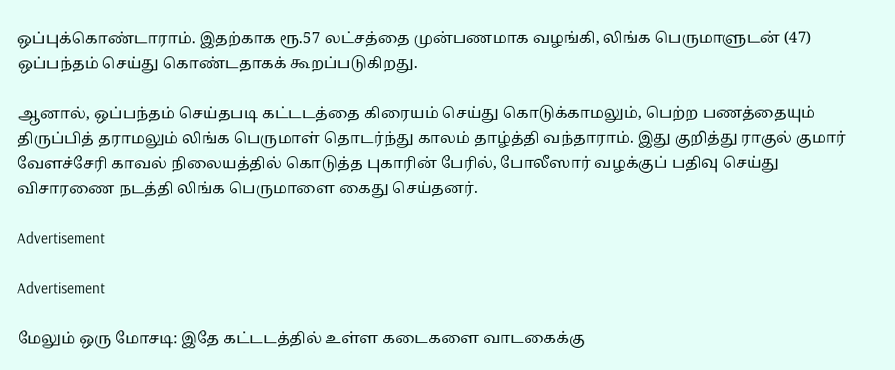ஒப்புக்கொண்டாராம். இதற்காக ரூ.57 லட்சத்தை முன்பணமாக வழங்கி, லிங்க பெருமாளுடன் (47) ஒப்பந்தம் செய்து கொண்டதாகக் கூறப்படுகிறது.

ஆனால், ஒப்பந்தம் செய்தபடி கட்டடத்தை கிரையம் செய்து கொடுக்காமலும், பெற்ற பணத்தையும் திருப்பித் தராமலும் லிங்க பெருமாள் தொடர்ந்து காலம் தாழ்த்தி வந்தாராம். இது குறித்து ராகுல் குமார் வேளச்சேரி காவல் நிலையத்தில் கொடுத்த புகாரின் பேரில், போலீஸார் வழக்குப் பதிவு செய்து விசாரணை நடத்தி லிங்க பெருமாளை கைது செய்தனர்.

Advertisement

Advertisement

மேலும் ஒரு மோசடி: இதே கட்டடத்தில் உள்ள கடைகளை வாடகைக்கு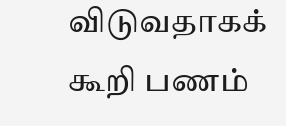விடுவதாகக் கூறி பணம்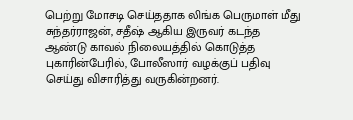பெற்று மோசடி செய்ததாக லிங்க பெருமாள் மீது சுந்தர்ராஜன், சதீஷ் ஆகிய இருவர் கடந்த ஆண்டு காவல் நிலையத்தில் கொடுத்த புகாரின்பேரில், போலீஸார் வழக்குப் பதிவு செய்து விசாரித்து வருகின்றனர்.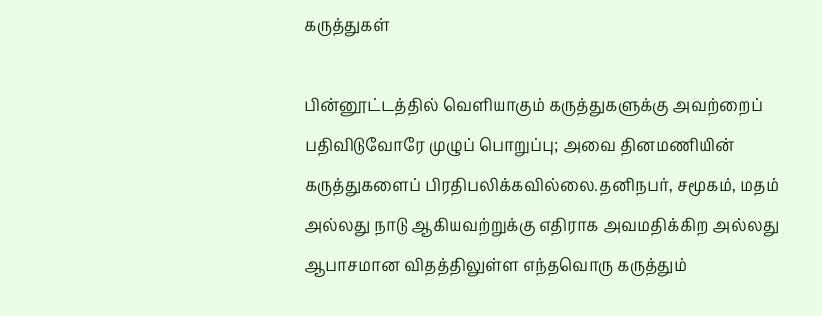கருத்துகள்

பின்னூட்டத்தில் வெளியாகும் கருத்துகளுக்கு அவற்றைப் பதிவிடுவோரே முழுப் பொறுப்பு; அவை தினமணியின் கருத்துகளைப் பிரதிபலிக்கவில்லை.தனிநபர், சமூகம், மதம் அல்லது நாடு ஆகியவற்றுக்கு எதிராக அவமதிக்கிற அல்லது ஆபாசமான விதத்திலுள்ள எந்தவொரு கருத்தும்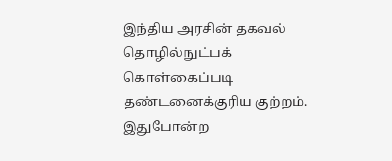இந்திய அரசின் தகவல் தொழில்நுட்பக் கொள்கைப்படி தண்டனைக்குரிய குற்றம். இதுபோன்ற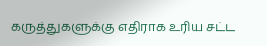கருத்துகளுக்கு எதிராக உரிய சட்ட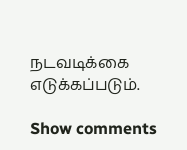நடவடிக்கை எடுக்கப்படும்.

Show comments